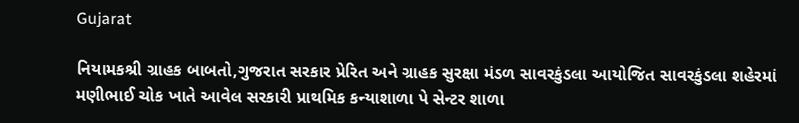Gujarat

નિયામકશ્રી ગ્રાહક બાબતો,ગુજરાત સરકાર પ્રેરિત અને ગ્રાહક સુરક્ષા મંડળ સાવરકુંડલા આયોજિત સાવરકુંડલા શહેરમાં મણીભાઈ ચોક ખાતે આવેલ સરકારી પ્રાથમિક કન્યાશાળા પે સેન્ટર શાળા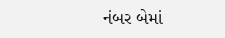નંબર બેમાં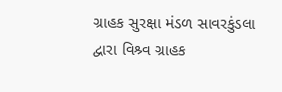ગ્રાહક સુરક્ષા મંડળ સાવરકુંડલા દ્વારા વિશ્ર્વ ગ્રાહક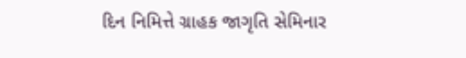દિન નિમિત્તે ગ્રાહક જાગૃતિ સેમિનાર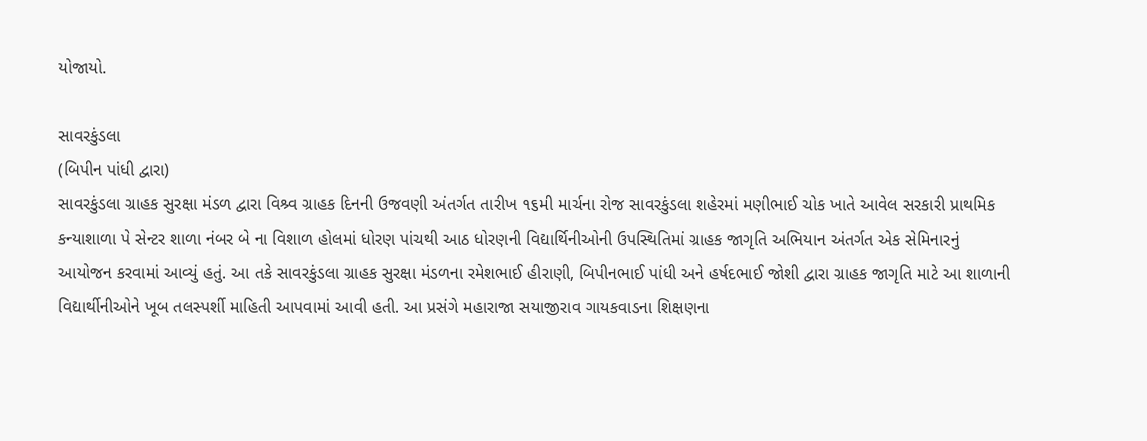યોજાયો.

સાવરકુંડલા
(બિપીન પાંધી દ્વારા)
સાવરકુંડલા ગ્રાહક સુરક્ષા મંડળ દ્વારા વિશ્ર્વ ગ્રાહક દિનની ઉજવણી અંતર્ગત તારીખ ૧૬મી માર્ચના રોજ સાવરકુંડલા શહેરમાં મણીભાઈ ચોક ખાતે આવેલ સરકારી પ્રાથમિક કન્યાશાળા પે સેન્ટર શાળા નંબર બે ના વિશાળ હોલમાં ધોરણ પાંચથી આઠ ધોરણની વિદ્યાર્થિનીઓની ઉપસ્થિતિમાં ગ્રાહક જાગૃતિ અભિયાન અંતર્ગત એક સેમિનારનું આયોજન કરવામાં આવ્યું હતું. આ તકે સાવરકુંડલા ગ્રાહક સુરક્ષા મંડળના રમેશભાઈ હીરાણી, બિપીનભાઈ પાંધી અને હર્ષદભાઈ જોશી દ્વારા ગ્રાહક જાગૃતિ માટે આ શાળાની વિદ્યાર્થીનીઓને ખૂબ તલસ્પર્શી માહિતી આપવામાં આવી હતી. આ પ્રસંગે મહારાજા સયાજીરાવ ગાયકવાડના શિક્ષણના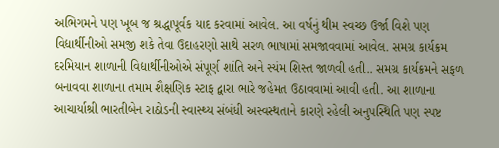અભિગમને પણ ખૂબ જ શ્રદ્ધાપૂર્વક યાદ કરવામાં આવેલ. આ વર્ષનું થીમ સ્વચ્છ ઉર્જા વિશે પણ વિદ્યાર્થીનીઓ સમજી શકે તેવા ઉદાહરણો સાથે સરળ ભાષામાં સમજાવવામાં આવેલ. સમગ્ર કાર્યક્રમ દરમિયાન શાળાની વિદ્યાર્થીનીઓએ સંપૂર્ણ શાંતિ અને સ્યંમ શિસ્ત જાળવી હતી.. સમગ્ર કાર્યક્રમને સફળ બનાવવા શાળાના તમામ શૈક્ષણિક સ્ટાફ દ્વારા ભારે જહેમત ઉઠાવવામાં આવી હતી. આ શાળાના આચાર્યાશ્રી ભારતીબેન રાઠોડની સ્વાસ્થ્ય સંબંધી અસ્વસ્થતાને કારણે રહેલી અનુપસ્થિતિ પણ સ્પષ્ટ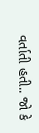વર્તાતી હતી.. જો કે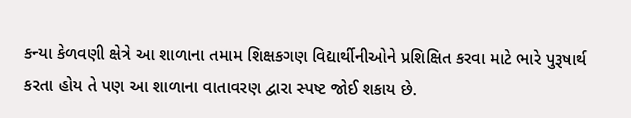કન્યા કેળવણી ક્ષેત્રે આ શાળાના તમામ શિક્ષકગણ વિદ્યાર્થીનીઓને પ્રશિક્ષિત કરવા માટે ભારે પુરૂષાર્થ કરતા હોય તે પણ આ શાળાના વાતાવરણ દ્વારા સ્પષ્ટ જોઈ શકાય છે.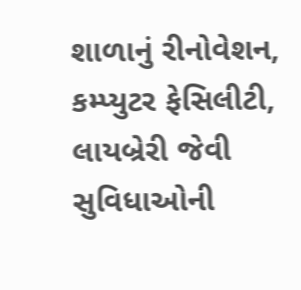શાળાનું રીનોવેશન, કમ્પ્યુટર ફેસિલીટી, લાયબ્રેરી જેવી સુવિધાઓની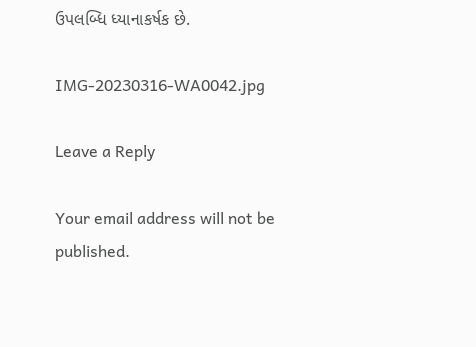ઉપલબ્ધિ ધ્યાનાકર્ષક છે.

IMG-20230316-WA0042.jpg

Leave a Reply

Your email address will not be published.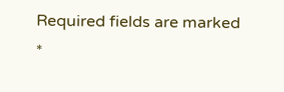Required fields are marked *